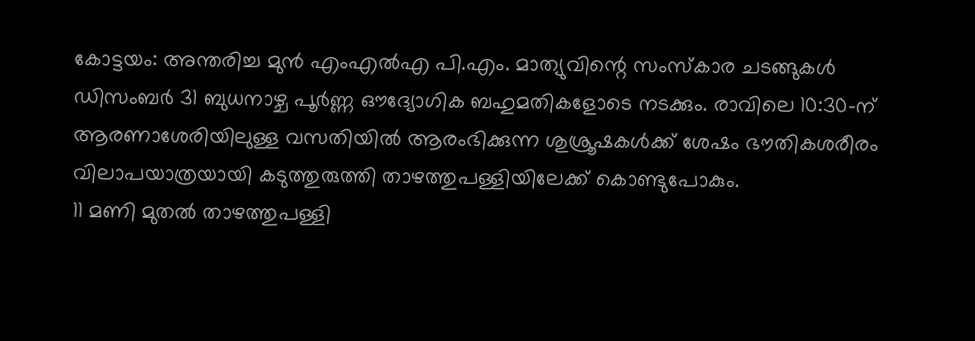കോട്ടയം: അന്തരിച്ച മുൻ എംഎൽഎ പി.എം. മാത്യുവിന്റെ സംസ്കാര ചടങ്ങുകൾ ഡിസംബർ 31 ബുധനാഴ്ച പൂർണ്ണ ഔദ്യോഗിക ബഹുമതികളോടെ നടക്കും. രാവിലെ 10:30-ന് ആരണാശേരിയിലുള്ള വസതിയിൽ ആരംഭിക്കുന്ന ശുശ്രൂഷകൾക്ക് ശേഷം ഭൗതികശരീരം വിലാപയാത്രയായി കടുത്തുരുത്തി താഴത്തുപള്ളിയിലേക്ക് കൊണ്ടുപോകും.
11 മണി മുതൽ താഴത്തുപള്ളി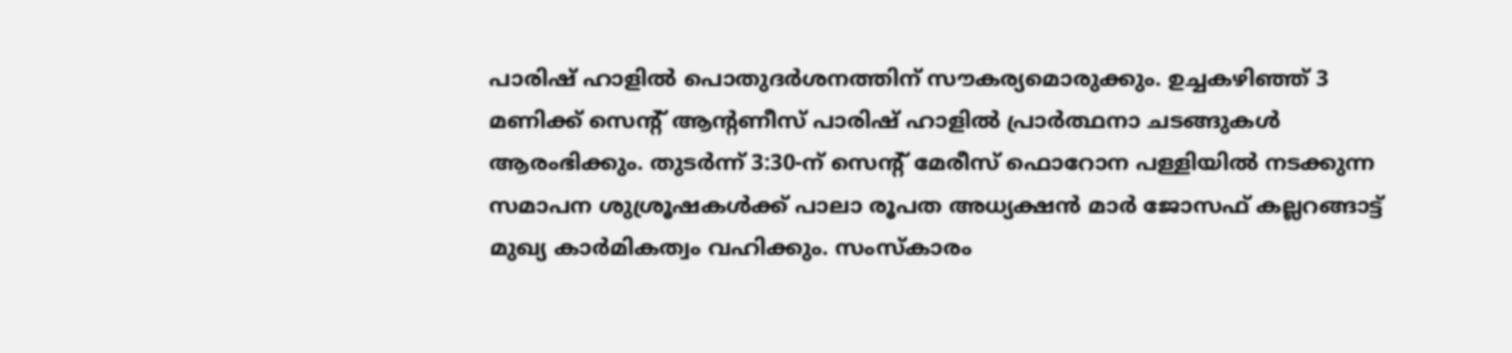പാരിഷ് ഹാളിൽ പൊതുദർശനത്തിന് സൗകര്യമൊരുക്കും. ഉച്ചകഴിഞ്ഞ് 3 മണിക്ക് സെന്റ് ആന്റണീസ് പാരിഷ് ഹാളിൽ പ്രാർത്ഥനാ ചടങ്ങുകൾ ആരംഭിക്കും. തുടർന്ന് 3:30-ന് സെന്റ് മേരീസ് ഫൊറോന പള്ളിയിൽ നടക്കുന്ന സമാപന ശുശ്രൂഷകൾക്ക് പാലാ രൂപത അധ്യക്ഷൻ മാർ ജോസഫ് കല്ലറങ്ങാട്ട് മുഖ്യ കാർമികത്വം വഹിക്കും. സംസ്കാരം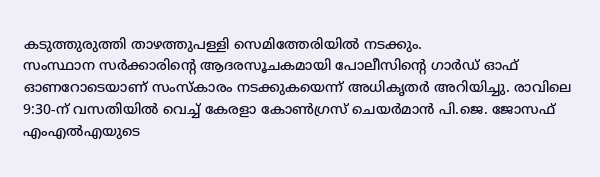കടുത്തുരുത്തി താഴത്തുപള്ളി സെമിത്തേരിയിൽ നടക്കും.
സംസ്ഥാന സർക്കാരിന്റെ ആദരസൂചകമായി പോലീസിന്റെ ഗാർഡ് ഓഫ് ഓണറോടെയാണ് സംസ്കാരം നടക്കുകയെന്ന് അധികൃതർ അറിയിച്ചു. രാവിലെ 9:30-ന് വസതിയിൽ വെച്ച് കേരളാ കോൺഗ്രസ് ചെയർമാൻ പി.ജെ. ജോസഫ് എംഎൽഎയുടെ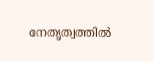നേതൃത്വത്തിൽ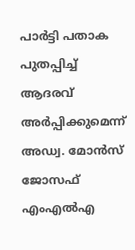പാർട്ടി പതാക പുതപ്പിച്ച് ആദരവ് അർപ്പിക്കുമെന്ന് അഡ്വ. മോൻസ് ജോസഫ് എംഎൽഎ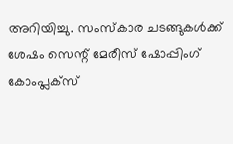അറിയിച്ചു. സംസ്കാര ചടങ്ങുകൾക്ക് ശേഷം സെന്റ് മേരീസ് ഷോപ്പിംഗ് കോംപ്ലക്സ്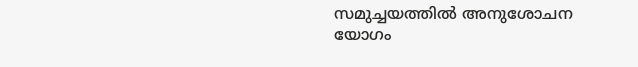സമുച്ചയത്തിൽ അനുശോചന യോഗം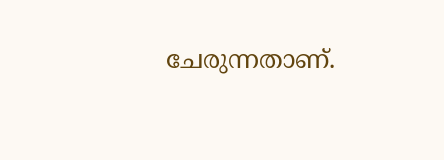ചേരുന്നതാണ്.